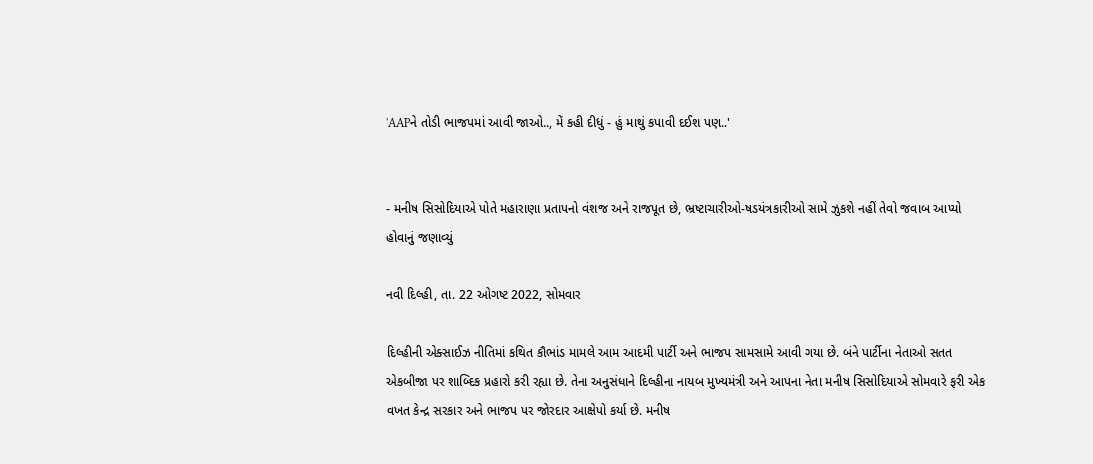'AAPને તોડી ભાજપમાં આવી જાઓ.., મેં કહી દીધું - હું માથું કપાવી દઈશ પણ..'


- મનીષ સિસોદિયાએ પોતે મહારાણા પ્રતાપનો વંશજ અને રાજપૂત છે, ભ્રષ્ટાચારીઓ-ષડયંત્રકારીઓ સામે ઝુકશે નહીં તેવો જવાબ આપ્યો હોવાનું જણાવ્યું

નવી દિલ્હી, તા. 22 ઓગષ્ટ 2022, સોમવાર

દિલ્હીની એક્સાઈઝ નીતિમાં કથિત કૌભાંડ મામલે આમ આદમી પાર્ટી અને ભાજપ સામસામે આવી ગયા છે. બંને પાર્ટીના નેતાઓ સતત એકબીજા પર શાબ્દિક પ્રહારો કરી રહ્યા છે. તેના અનુસંધાને દિલ્હીના નાયબ મુખ્યમંત્રી અને આપના નેતા મનીષ સિસોદિયાએ સોમવારે ફરી એક વખત કેન્દ્ર સરકાર અને ભાજપ પર જોરદાર આક્ષેપો કર્યા છે. મનીષ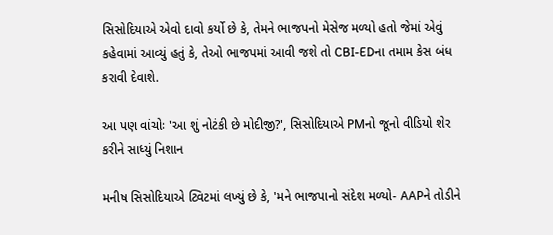સિસોદિયાએ એવો દાવો કર્યો છે કે, તેમને ભાજપનો મેસેજ મળ્યો હતો જેમાં એવું કહેવામાં આવ્યું હતું કે, તેઓ ભાજપમાં આવી જશે તો CBI-EDના તમામ કેસ બંધ કરાવી દેવાશે.

આ પણ વાંચોઃ 'આ શું નોટંકી છે મોદીજી?', સિસોદિયાએ PMનો જૂનો વીડિયો શેર કરીને સાધ્યું નિશાન

મનીષ સિસોદિયાએ ટ્વિટમાં લખ્યું છે કે, 'મને ભાજપાનો સંદેશ મળ્યો- AAPને તોડીને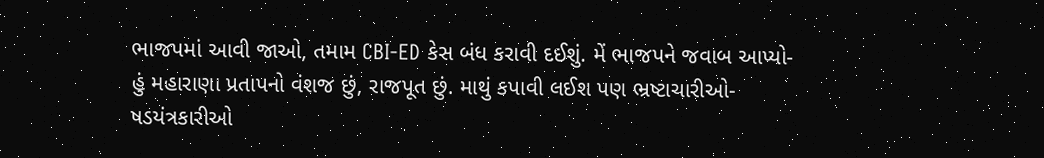ભાજપમાં આવી જાઓ, તમામ CBI-ED કેસ બંધ કરાવી દઈશું. મેં ભાજપને જવાબ આપ્યો- હું મહારાણા પ્રતાપનો વંશજ છું, રાજપૂત છું. માથું કપાવી લઈશ પણ ભ્રષ્ટાચારીઓ-ષડયંત્રકારીઓ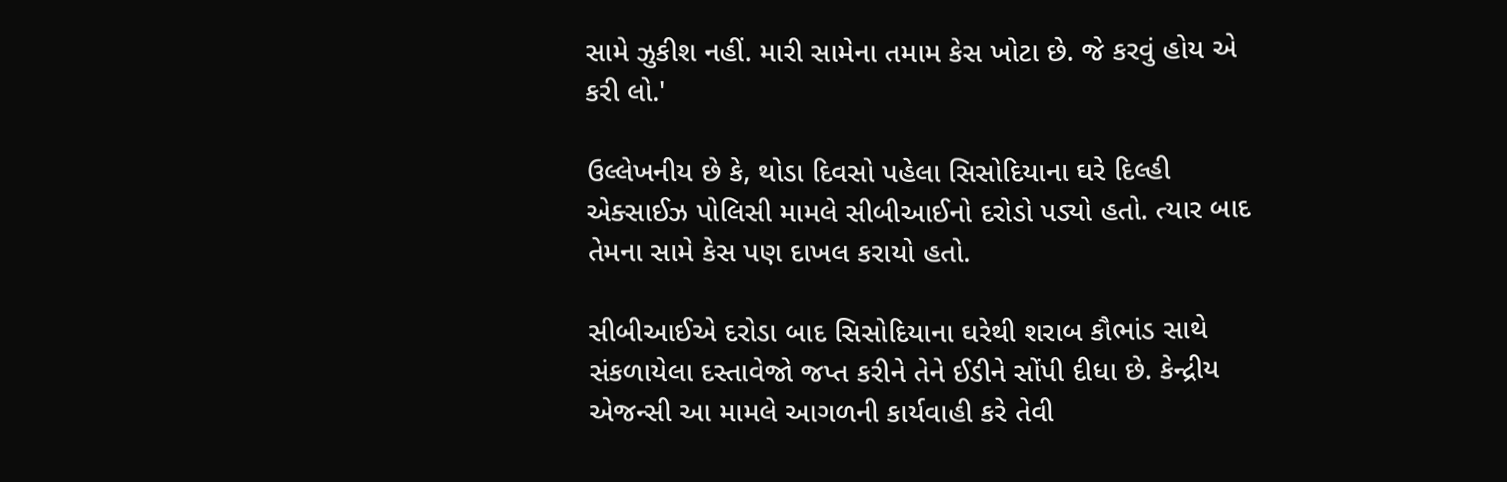સામે ઝુકીશ નહીં. મારી સામેના તમામ કેસ ખોટા છે. જે કરવું હોય એ કરી લો.'

ઉલ્લેખનીય છે કે, થોડા દિવસો પહેલા સિસોદિયાના ઘરે દિલ્હી એક્સાઈઝ પોલિસી મામલે સીબીઆઈનો દરોડો પડ્યો હતો. ત્યાર બાદ તેમના સામે કેસ પણ દાખલ કરાયો હતો.

સીબીઆઈએ દરોડા બાદ સિસોદિયાના ઘરેથી શરાબ કૌભાંડ સાથે સંકળાયેલા દસ્તાવેજો જપ્ત કરીને તેને ઈડીને સોંપી દીધા છે. કેન્દ્રીય એજન્સી આ મામલે આગળની કાર્યવાહી કરે તેવી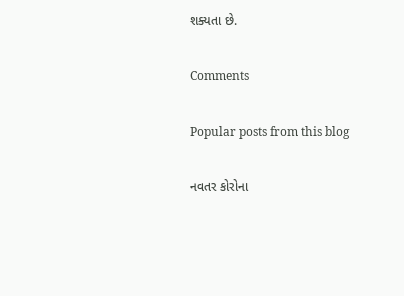શક્યતા છે.

Comments

Popular posts from this blog

નવતર કોરોના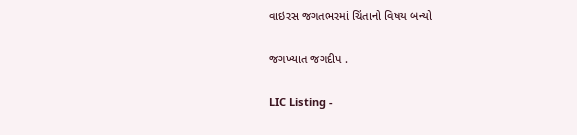વાઇરસ જગતભરમાં ચિંતાનો વિષય બન્યો

જગખ્યાત જગદીપ .

LIC Listing -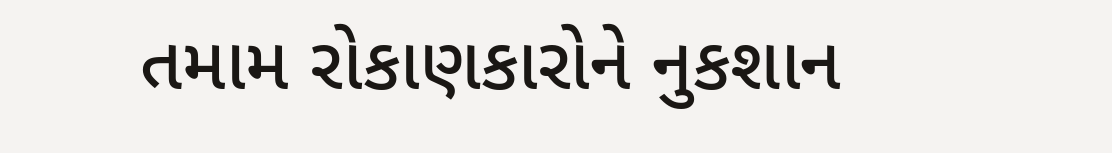તમામ રોકાણકારોને નુકશાન